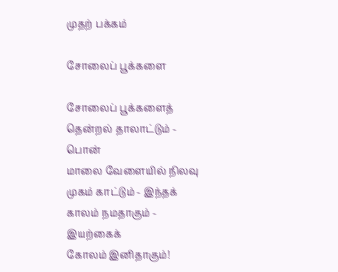முதற் பக்கம்

சோலைப் பூக்களை

சோலைப் பூக்களைத் தென்றல் தாலாட்டும் - பொன்
மாலை வேளையில் நிலவு முகம் காட்டும் - இந்தக்
காலம் நமதாகும் - இயற்கைக்
கோலம் இனிதாகும்!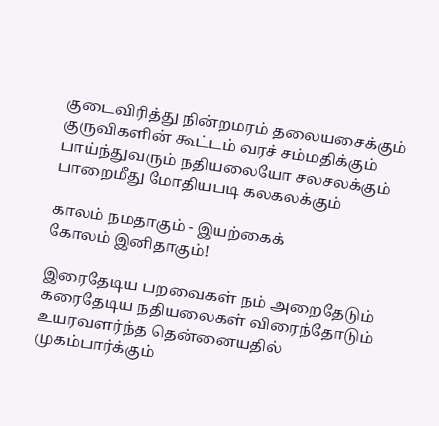குடைவிரித்து நின்றமரம் தலையசைக்கும்
குருவிகளின் கூட்டம் வரச் சம்மதிக்கும்
பாய்ந்துவரும் நதியலையோ சலசலக்கும்
பாறைமீது மோதியபடி கலகலக்கும்

காலம் நமதாகும் - இயற்கைக்
கோலம் இனிதாகும்!

இரைதேடிய பறவைகள் நம் அறைதேடும்
கரைதேடிய நதியலைகள் விரைந்தோடும்
உயரவளர்ந்த தென்னையதில் முகம்பார்க்கும்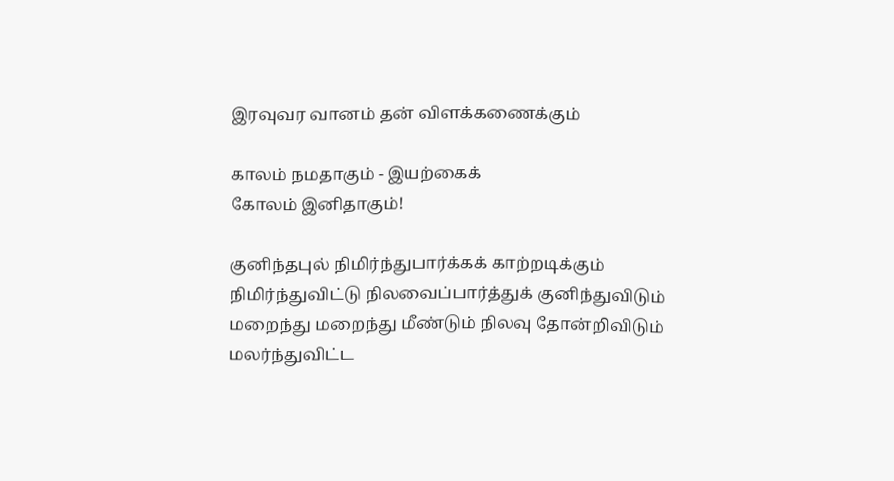இரவுவர வானம் தன் விளக்கணைக்கும்

காலம் நமதாகும் - இயற்கைக்
கோலம் இனிதாகும்!

குனிந்தபுல் நிமிர்ந்துபார்க்கக் காற்றடிக்கும்
நிமிர்ந்துவிட்டு நிலவைப்பார்த்துக் குனிந்துவிடும்
மறைந்து மறைந்து மீண்டும் நிலவு தோன்றிவிடும்
மலர்ந்துவிட்ட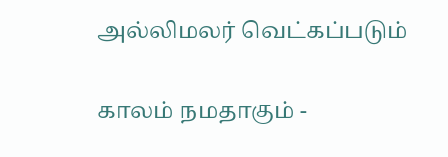அல்லிமலர் வெட்கப்படும்

காலம் நமதாகும் -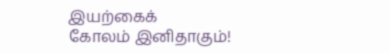இயற்கைக்
கோலம் இனிதாகும்!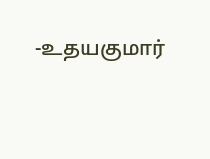-உதயகுமார்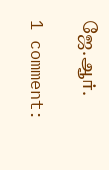ஜே.ஆர்.

1 comment: